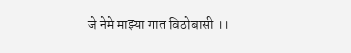जे नेमे माझ्या गात विठोबासी ।।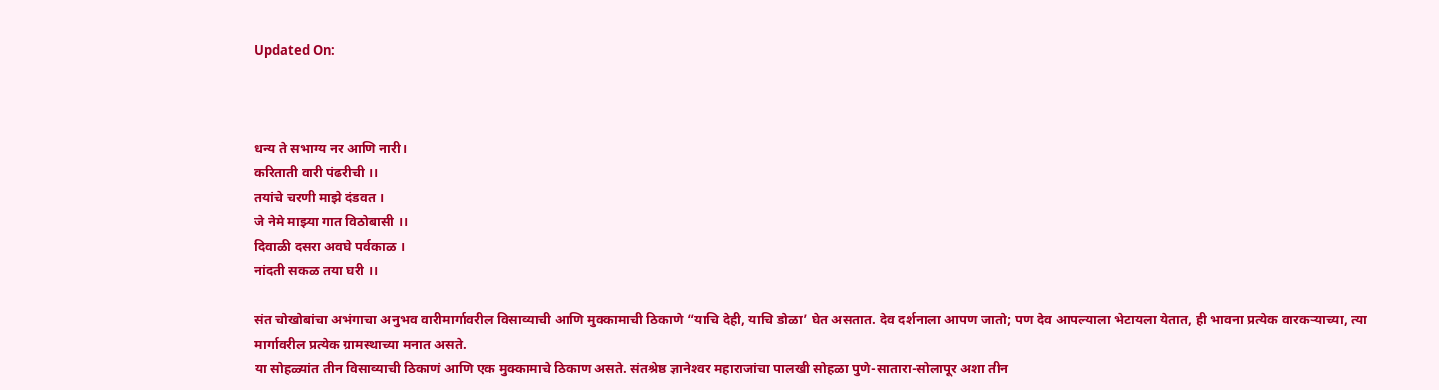Updated On:



धन्य ते सभाग्य नर आणि नारी।
करिताती वारी पंढरीची ।।
तयांचे चरणी माझे दंडवत ।
जे नेमे माझ्या गात विठोबासी ।।
दिवाळी दसरा अवघे पर्वकाळ ।
नांदती सकळ तया घरी ।।

संत चोखोबांचा अभंगाचा अनुभव वारीमार्गावरील विसाव्याची आणि मुक्कामाची ठिकाणे “याचि देही, याचि डोळा’ घेत असतात. देव दर्शनाला आपण जातो; पण देव आपल्याला भेटायला येतात, ही भावना प्रत्येक वारकऱ्याच्या, त्या मार्गावरील प्रत्येक ग्रामस्थाच्या मनात असते.
या सोहळ्यांत तीन विसाव्याची ठिकाणं आणि एक मुक्कामाचे ठिकाण असते. संतश्रेष्ठ ज्ञानेश्‍वर महाराजांचा पालखी सोहळा पुणे-सातारा-सोलापूर अशा तीन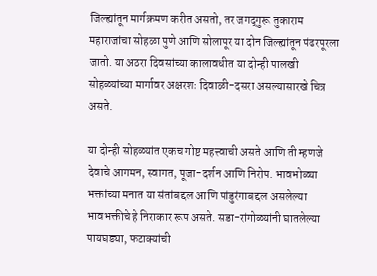जिल्ह्यांतून मार्गक्रमण करीत असतो, तर जगद्‌गुरू तुकाराम महाराजांचा सोहळा पुणे आणि सोलापूर या दोन जिल्ह्यांतून पंढरपूरला जातो. या अठरा दिवसांच्या कालावधीत या दोन्ही पालखी सोहळ्यांच्या मार्गावर अक्षरशः दिवाळी-दसरा असल्यासारखे चित्र असते.

या दोन्ही सोहळ्यांत एकच गोष्ट महत्त्वाची असते आणि ती म्हणजे देवाचे आगमन, स्वागत, पूजा-दर्शन आणि निरोप. भावभोळ्या भक्तांच्या मनात या संतांबद्दल आणि पांडुरंगाबद्दल असलेल्या भावभक्तीचे हे निराकार रूप असते. सडा-रांगोळ्यांनी घातलेल्या पायघड्या, फटाक्‍यांची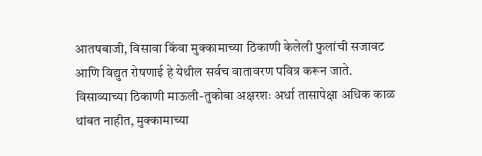आतषबाजी, विसावा किंवा मुक्कामाच्या ठिकाणी केलेली फुलांची सजावट आणि विद्युत रोषणाई हे येथील सर्वच वातावरण पवित्र करून जाते. विसाव्याच्या ठिकाणी माऊली-तुकोबा अक्षरशः अर्धा तासापेक्षा अधिक काळ थांबत नाहीत, मुक्कामाच्या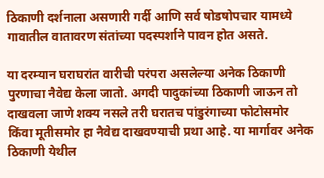ठिकाणी दर्शनाला असणारी गर्दी आणि सर्व षोडषोपचार यामध्ये गावातील वातावरण संतांच्या पदस्पर्शाने पावन होत असते.

या दरम्यान घराघरांत वारीची परंपरा असलेल्या अनेक ठिकाणी पुरणाचा नैवेद्य केला जातो. अगदी पादुकांच्या ठिकाणी जाऊन तो दाखवला जाणे शक्‍य नसले तरी घरातच पांडुरंगाच्या फोटोसमोर किंवा मूतीसमोर हा नैवेद्य दाखवण्याची प्रथा आहे. या मार्गावर अनेक ठिकाणी येथील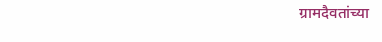ग्रामदैवतांच्या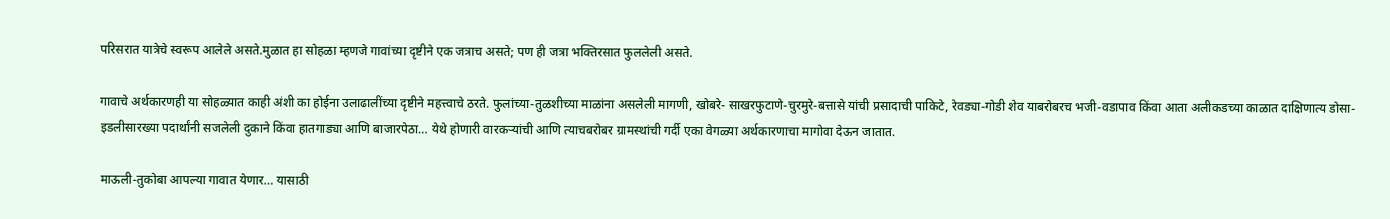परिसरात यात्रेचे स्वरूप आलेले असते.मुळात हा सोहळा म्हणजे गावांच्या दृष्टीने एक जत्राच असते; पण ही जत्रा भक्तिरसात फुललेली असते.

गावाचे अर्थकारणही या सोहळ्यात काही अंशी का होईना उलाढालींच्या दृष्टीने महत्त्वाचे ठरते. फुलांच्या-तुळशीच्या माळांना असलेली मागणी, खोबरे- साखरफुटाणे-चुरमुरे-बत्तासे यांची प्रसादाची पाकिटे, रेवड्या-गोडी शेव याबरोबरच भजी-वडापाव किंवा आता अलीकडच्या काळात दाक्षिणात्य डोसा-इडलीसारख्या पदार्थांनी सजलेली दुकाने किंवा हातगाड्या आणि बाजारपेठा… येथे होणारी वारकऱ्यांची आणि त्याचबरोबर ग्रामस्थांची गर्दी एका वेगळ्या अर्थकारणाचा मागोवा देऊन जातात.

माऊली-तुकोबा आपल्या गावात येणार… यासाठी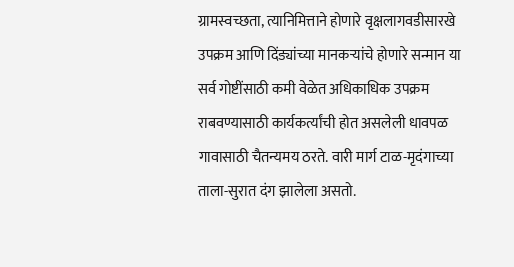ग्रामस्वच्छता, त्यानिमित्ताने होणारे वृक्षलागवडीसारखे उपक्रम आणि दिंड्यांच्या मानकऱ्यांचे होणारे सन्मान या सर्व गोष्टींसाठी कमी वेळेत अधिकाधिक उपक्रम राबवण्यासाठी कार्यकर्त्यांची होत असलेली धावपळ गावासाठी चैतन्यमय ठरते. वारी मार्ग टाळ-मृदंगाच्या ताला-सुरात दंग झालेला असतो.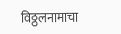विठ्ठलनामाचा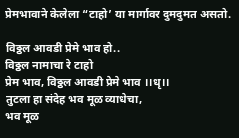प्रेमभावाने केलेला “टाहो’ या मार्गावर दुमदुमत असतो.

विठ्ठल आवडी प्रेमे भाव हो..
विठ्ठल नामाचा रे टाहो
प्रेम भाव, विठ्ठल आवडी प्रेमे भाव ।।धृ।।
तुटला हा संदेह भव मूळ व्याधेचा,
भव मूळ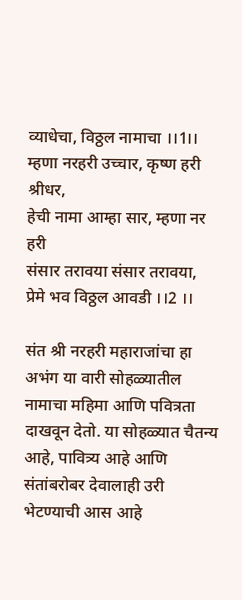व्याधेचा, विठ्ठल नामाचा ।।1।।
म्हणा नरहरी उच्चार, कृष्ण हरी श्रीधर,
हेची नामा आम्हा सार, म्हणा नर हरी
संसार तरावया संसार तरावया,
प्रेमे भव विठ्ठल आवडी ।।2 ।।

संत श्री नरहरी महाराजांचा हा अभंग या वारी सोहळ्यातील नामाचा महिमा आणि पवित्रता दाखवून देतो. या सोहळ्यात चैतन्य आहे, पावित्र्य आहे आणि संतांबरोबर देवालाही उरी भेटण्याची आस आहे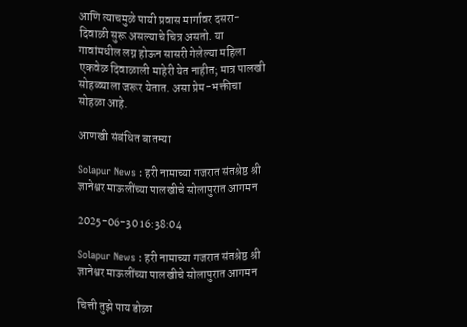आणि त्याचमुळे पायी प्रवास मार्गावर दसरा-दिवाळी सुरू असल्याचे चित्र असतो. या गावांमधील लग्न होऊन सासरी गेलेल्या महिला एकवेळ दिवाळाली माहेरी येत नाहीत; मात्र पालखी सोहळ्याला जरूर येतात. असा प्रेम-भक्तीचा सोहळा आहे.

आणखी संबंधित बातम्या

Solapur News : हरी नामाच्या गजरात संतश्रेष्ठ श्री ज्ञानेश्वर माऊलींच्या पालखीचे सोलापुरात आगमन

2025-06-30 16:38:04

Solapur News : हरी नामाच्या गजरात संतश्रेष्ठ श्री ज्ञानेश्वर माऊलींच्या पालखीचे सोलापुरात आगमन

चित्ती तुझे पाय डोळा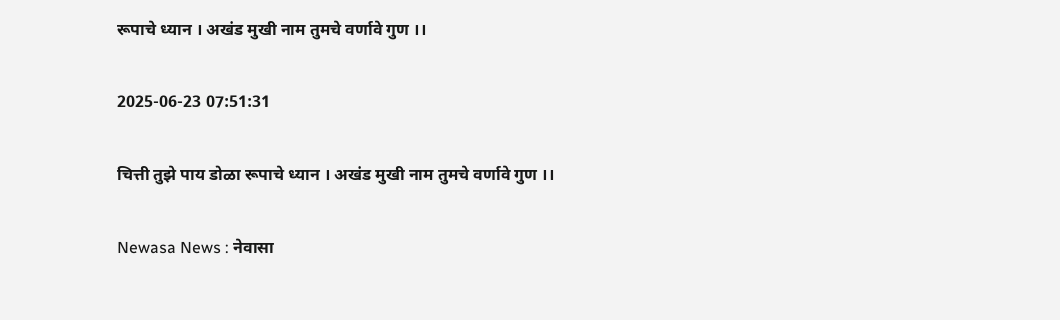रूपाचे ध्यान । अखंड मुखी नाम तुमचे वर्णावे गुण ।।

2025-06-23 07:51:31

चित्ती तुझे पाय डोळा रूपाचे ध्यान । अखंड मुखी नाम तुमचे वर्णावे गुण ।।

Newasa News : नेवासा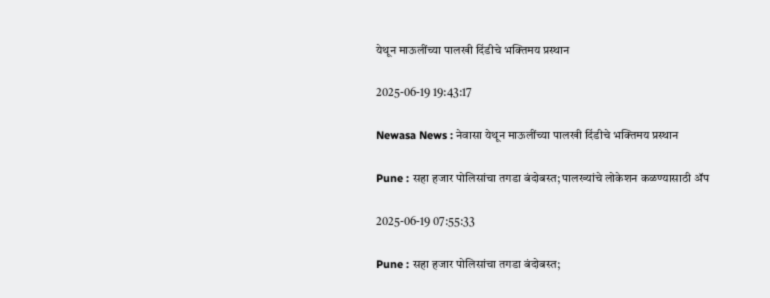येथून माऊलींच्या पालखी दिंडीचे भक्तिमय प्रस्थान

2025-06-19 19:43:17

Newasa News : नेवासा येथून माऊलींच्या पालखी दिंडीचे भक्तिमय प्रस्थान

Pune : सहा हजार पोलिसांचा तगडा बंदोबस्त; पालख्यांचे लोकेशन कळण्यासाठी ॲप

2025-06-19 07:55:33

Pune : सहा हजार पोलिसांचा तगडा बंदोबस्त;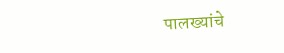पालख्यांचे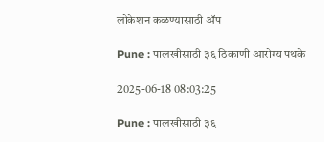लोकेशन कळण्यासाठी ॲप

Pune : पालखीसाठी ३६ ठिकाणी आरोग्य पथके

2025-06-18 08:03:25

Pune : पालखीसाठी ३६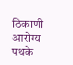ठिकाणी आरोग्य पथके